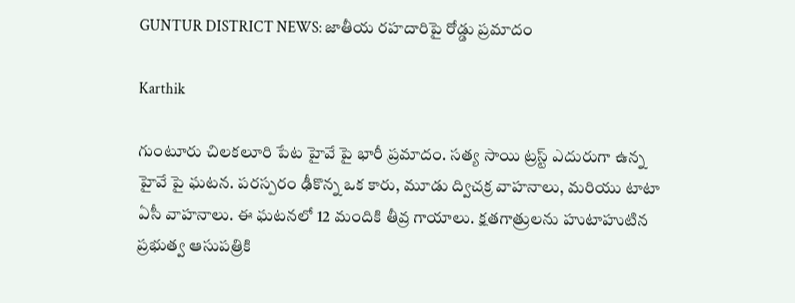GUNTUR DISTRICT NEWS: జాతీయ రహదారిపై రోడ్డు ప్రమాదం

Karthik

గుంటూరు చిలకలూరి పేట హైవే పై భారీ ప్రమాదం. సత్య సాయి ట్రస్ట్ ఎదురుగా ఉన్న హైవే పై ఘటన. పరస్పరం ఢీకొన్న ఒక కారు, మూడు ద్విచక్ర వాహనాలు, మరియు టాటా ఏసీ వాహనాలు. ఈ ఘటనలో 12 మందికి తీవ్ర గాయాలు. క్షతగాత్రులను హుటాహుటిన ప్రభుత్వ ఆసుపత్రికి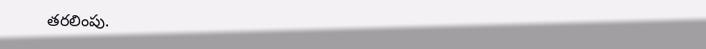తరలింపు.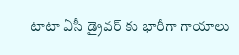టాటా ఏసీ డ్రైవర్ కు భారీగా గాయాలు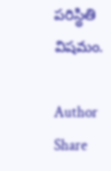పరిస్థితి విషమం.

Author
Share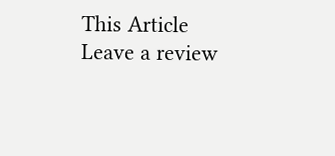This Article
Leave a review